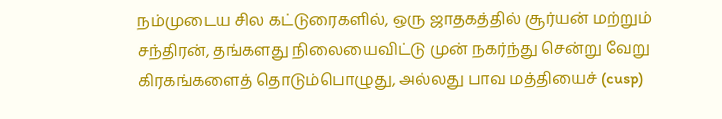நம்முடைய சில கட்டுரைகளில், ஒரு ஜாதகத்தில் சூர்யன் மற்றும் சந்திரன், தங்களது நிலையைவிட்டு முன் நகர்ந்து சென்று வேறு கிரகங்களைத் தொடும்பொழுது, அல்லது பாவ மத்தியைச் (cusp)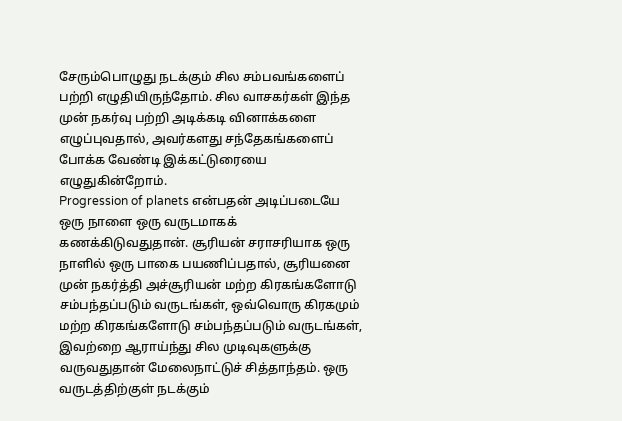சேரும்பொழுது நடக்கும் சில சம்பவங்களைப் பற்றி எழுதியிருந்தோம். சில வாசகர்கள் இந்த முன் நகர்வு பற்றி அடிக்கடி வினாக்களை எழுப்புவதால், அவர்களது சந்தேகங்களைப் போக்க வேண்டி இக்கட்டுரையை எழுதுகின்றோம்.
Progression of planets என்பதன் அடிப்படையே ஒரு நாளை ஒரு வருடமாகக் கணக்கிடுவதுதான். சூரியன் சராசரியாக ஒரு நாளில் ஒரு பாகை பயணிப்பதால், சூரியனை முன் நகர்த்தி அச்சூரியன் மற்ற கிரகங்களோடு சம்பந்தப்படும் வருடங்கள், ஒவ்வொரு கிரகமும் மற்ற கிரகங்களோடு சம்பந்தப்படும் வருடங்கள், இவற்றை ஆராய்ந்து சில முடிவுகளுக்கு வருவதுதான் மேலைநாட்டுச் சித்தாந்தம். ஒரு வருடத்திற்குள் நடக்கும்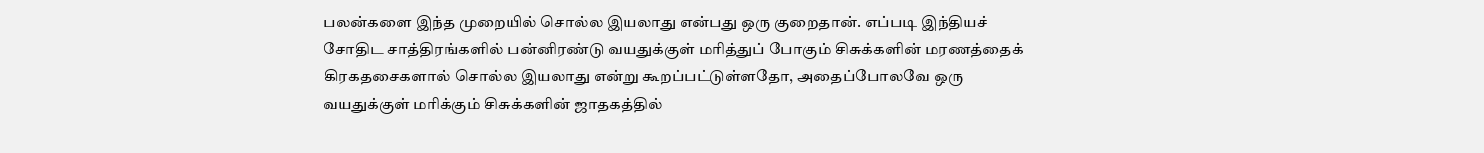பலன்களை இந்த முறையில் சொல்ல இயலாது என்பது ஒரு குறைதான். எப்படி இந்தியச் சோதிட சாத்திரங்களில் பன்னிரண்டு வயதுக்குள் மரித்துப் போகும் சிசுக்களின் மரணத்தைக் கிரகதசைகளால் சொல்ல இயலாது என்று கூறப்பட்டுள்ளதோ, அதைப்போலவே ஒரு வயதுக்குள் மரிக்கும் சிசுக்களின் ஜாதகத்தில்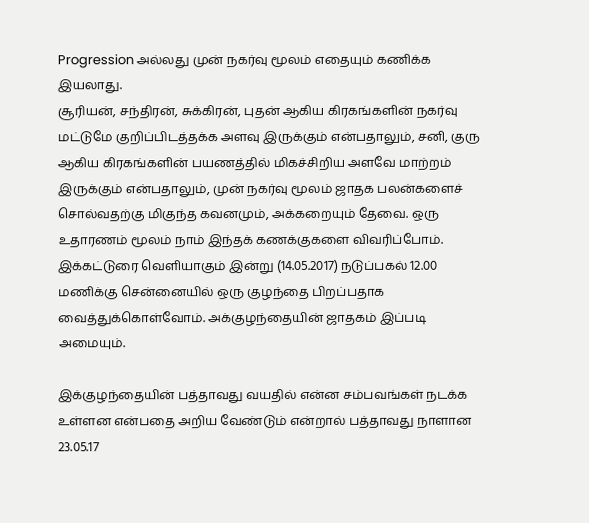Progression அல்லது முன் நகர்வு மூலம் எதையும் கணிக்க இயலாது.
சூரியன், சந்திரன், சுக்கிரன், புதன் ஆகிய கிரகங்களின் நகர்வு மட்டுமே குறிப்பிடத்தக்க அளவு இருக்கும் என்பதாலும், சனி, குரு ஆகிய கிரகங்களின் பயணத்தில் மிகச்சிறிய அளவே மாற்றம் இருக்கும் என்பதாலும், முன் நகர்வு மூலம் ஜாதக பலன்களைச் சொல்வதற்கு மிகுந்த கவனமும், அக்கறையும் தேவை. ஒரு உதாரணம் மூலம் நாம் இந்தக் கணக்குகளை விவரிப்போம்.
இக்கட்டுரை வெளியாகும் இன்று (14.05.2017) நடுப்பகல் 12.00 மணிக்கு சென்னையில் ஒரு குழந்தை பிறப்பதாக வைத்துக்கொள்வோம். அக்குழந்தையின் ஜாதகம் இப்படி அமையும்.

இக்குழந்தையின் பத்தாவது வயதில் என்ன சம்பவங்கள் நடக்க உள்ளன என்பதை அறிய வேண்டும் என்றால் பத்தாவது நாளான 23.05.17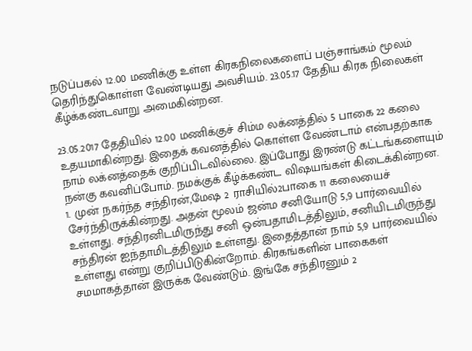நடுப்பகல் 12.00 மணிக்கு உள்ள கிரகநிலைகளைப் பஞ்சாங்கம் மூலம் தெரிந்துகொள்ள வேண்டியது அவசியம். 23.05.17 தேதிய கிரக நிலைகள் கீழ்க்கண்டவாறு அமைகின்றன.

23.05.2017 தேதியில் 12.00 மணிக்குச் சிம்ம லக்னத்தில் 5 பாகை 22 கலை உதயமாகின்றது. இதைக் கவனத்தில் கொள்ள வேண்டாம் என்பதற்காக நாம் லக்னத்தைக் குறிப்பிடவில்லை. இப்போது இரண்டு கட்டங்களையும் நன்கு கவனிப்போம். நமக்குக் கீழ்க்கண்ட விஷயங்கள் கிடைக்கின்றன.
1. முன் நகர்ந்த சந்திரன்,மேஷ 2 ராசியில்2பாகை 11 கலையைச் சேர்ந்திருக்கின்றது. அதன் மூலம் ஜன்ம சனியோடு 5,9 பார்வையில் உள்ளது. சந்திரனிடமிருந்து சனி ஒன்பதாமிடத்திலும், சனியிடமிருந்து சந்திரன் ஐந்தாமிடத்திலும் உள்ளது. இதைத்தான் நாம் 5,9 பார்வையில் உள்ளது என்று குறிப்பிடுகின்றோம். கிரகங்களின் பாகைகள் சமமாகத்தான் இருக்க வேண்டும். இங்கே சந்திரனும் 2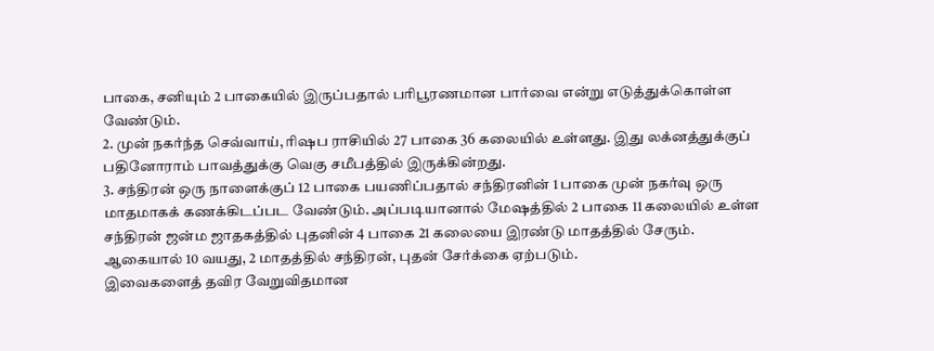பாகை, சனியும் 2 பாகையில் இருப்பதால் பரிபூரணமான பார்வை என்று எடுத்துக்கொள்ள வேண்டும்.
2. முன் நகர்ந்த செவ்வாய், ரிஷப ராசியில் 27 பாகை 36 கலையில் உள்ளது. இது லக்னத்துக்குப் பதினோராம் பாவத்துக்கு வெகு சமீபத்தில் இருக்கின்றது.
3. சந்திரன் ஒரு நாளைக்குப் 12 பாகை பயணிப்பதால் சந்திரனின் 1 பாகை முன் நகர்வு ஒரு மாதமாகக் கணக்கிடப்பட வேண்டும். அப்படியானால் மேஷத்தில் 2 பாகை 11 கலையில் உள்ள சந்திரன் ஜன்ம ஜாதகத்தில் புதனின் 4 பாகை 21 கலையை இரண்டு மாதத்தில் சேரும். ஆகையால் 10 வயது, 2 மாதத்தில் சந்திரன், புதன் சேர்க்கை ஏற்படும்.
இவைகளைத் தவிர வேறுவிதமான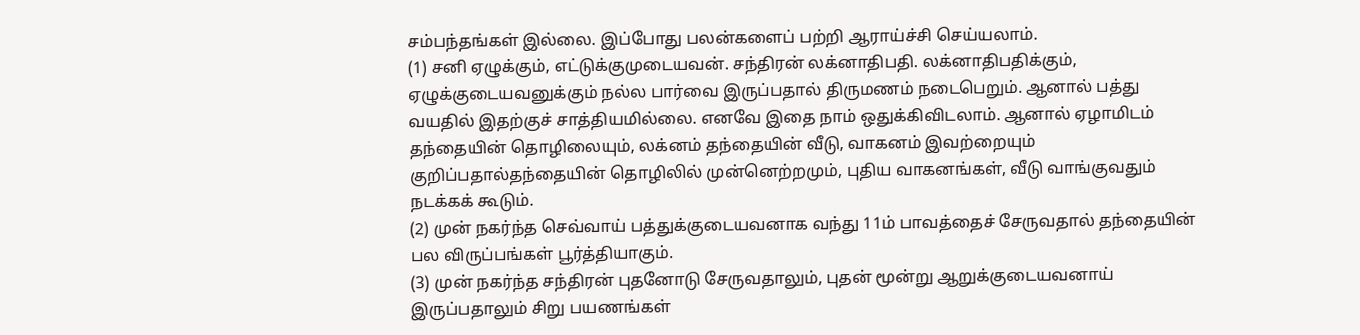சம்பந்தங்கள் இல்லை. இப்போது பலன்களைப் பற்றி ஆராய்ச்சி செய்யலாம்.
(1) சனி ஏழுக்கும், எட்டுக்குமுடையவன். சந்திரன் லக்னாதிபதி. லக்னாதிபதிக்கும், ஏழுக்குடையவனுக்கும் நல்ல பார்வை இருப்பதால் திருமணம் நடைபெறும். ஆனால் பத்து வயதில் இதற்குச் சாத்தியமில்லை. எனவே இதை நாம் ஒதுக்கிவிடலாம். ஆனால் ஏழாமிடம் தந்தையின் தொழிலையும், லக்னம் தந்தையின் வீடு, வாகனம் இவற்றையும் குறிப்பதால்தந்தையின் தொழிலில் முன்னெற்றமும், புதிய வாகனங்கள், வீடு வாங்குவதும் நடக்கக் கூடும்.
(2) முன் நகர்ந்த செவ்வாய் பத்துக்குடையவனாக வந்து 11ம் பாவத்தைச் சேருவதால் தந்தையின் பல விருப்பங்கள் பூர்த்தியாகும்.
(3) முன் நகர்ந்த சந்திரன் புதனோடு சேருவதாலும், புதன் மூன்று ஆறுக்குடையவனாய் இருப்பதாலும் சிறு பயணங்கள்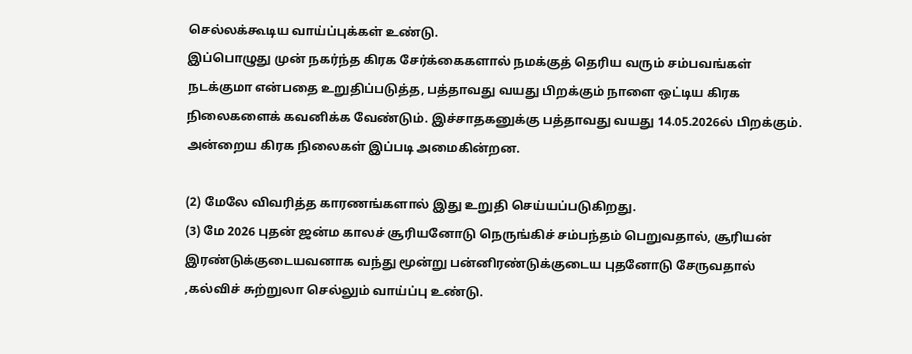செல்லக்கூடிய வாய்ப்புக்கள் உண்டு.
இப்பொழுது முன் நகர்ந்த கிரக சேர்க்கைகளால் நமக்குத் தெரிய வரும் சம்பவங்கள் நடக்குமா என்பதை உறுதிப்படுத்த, பத்தாவது வயது பிறக்கும் நாளை ஒட்டிய கிரக நிலைகளைக் கவனிக்க வேண்டும். இச்சாதகனுக்கு பத்தாவது வயது 14.05.2026ல் பிறக்கும்.
அன்றைய கிரக நிலைகள் இப்படி அமைகின்றன.

(2) மேலே விவரித்த காரணங்களால் இது உறுதி செய்யப்படுகிறது.
(3) மே 2026 புதன் ஜன்ம காலச் சூரியனோடு நெருங்கிச் சம்பந்தம் பெறுவதால், சூரியன் இரண்டுக்குடையவனாக வந்து மூன்று பன்னிரண்டுக்குடைய புதனோடு சேருவதால் ,கல்விச் சுற்றுலா செல்லும் வாய்ப்பு உண்டு.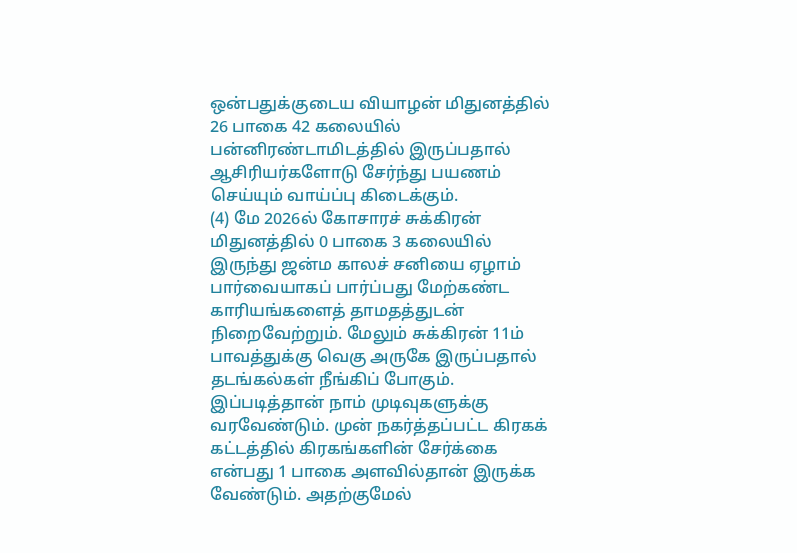ஒன்பதுக்குடைய வியாழன் மிதுனத்தில் 26 பாகை 42 கலையில் பன்னிரண்டாமிடத்தில் இருப்பதால் ஆசிரியர்களோடு சேர்ந்து பயணம் செய்யும் வாய்ப்பு கிடைக்கும்.
(4) மே 2026ல் கோசாரச் சுக்கிரன் மிதுனத்தில் 0 பாகை 3 கலையில் இருந்து ஜன்ம காலச் சனியை ஏழாம் பார்வையாகப் பார்ப்பது மேற்கண்ட காரியங்களைத் தாமதத்துடன் நிறைவேற்றும். மேலும் சுக்கிரன் 11ம் பாவத்துக்கு வெகு அருகே இருப்பதால் தடங்கல்கள் நீங்கிப் போகும்.
இப்படித்தான் நாம் முடிவுகளுக்கு வரவேண்டும். முன் நகர்த்தப்பட்ட கிரகக் கட்டத்தில் கிரகங்களின் சேர்க்கை என்பது 1 பாகை அளவில்தான் இருக்க வேண்டும். அதற்குமேல்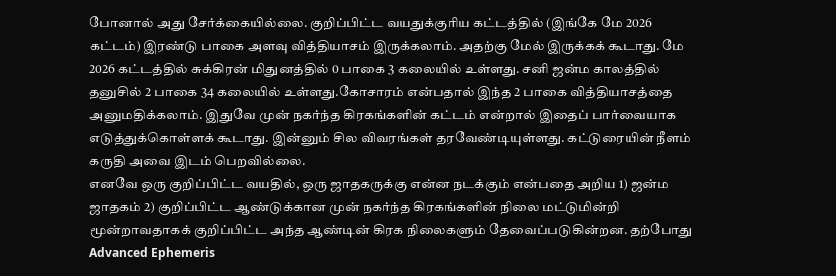போனால் அது சேர்க்கையில்லை. குறிப்பிட்ட வயதுக்குரிய கட்டத்தில் (இங்கே மே 2026 கட்டம்) இரண்டு பாகை அளவு வித்தியாசம் இருக்கலாம். அதற்கு மேல் இருக்கக் கூடாது. மே 2026 கட்டத்தில் சுக்கிரன் மிதுனத்தில் 0 பாகை 3 கலையில் உள்ளது. சனி ஜன்ம காலத்தில் தனுசில் 2 பாகை 34 கலையில் உள்ளது.கோசாரம் என்பதால் இந்த 2 பாகை வித்தியாசத்தை அனுமதிக்கலாம். இதுவே முன் நகர்ந்த கிரகங்களின் கட்டம் என்றால் இதைப் பார்வையாக எடுத்துக்கொள்ளக் கூடாது. இன்னும் சில விவரங்கள் தரவேண்டியுள்ளது. கட்டுரையின் நீளம் கருதி அவை இடம் பெறவில்லை.
எனவே ஒரு குறிப்பிட்ட வயதில், ஒரு ஜாதகருக்கு என்ன நடக்கும் என்பதை அறிய 1) ஜன்ம ஜாதகம் 2) குறிப்பிட்ட ஆண்டுக்கான முன் நகர்ந்த கிரகங்களின் நிலை மட்டுமின்றி மூன்றாவதாகக் குறிப்பிட்ட அந்த ஆண்டின் கிரக நிலைகளும் தேவைப்படுகின்றன. தற்போது Advanced Ephemeris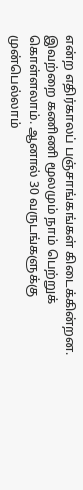என்ற எதிர்காலப் பஞ்சாங்கங்கள் கிடைக்கின்றன. இவற்றை கணிணி மூலமும் நாம் பெற்றுக் கொள்ளலாம். ஆனால் 30 வருடங்களுக்கு முன்பெல்லாம்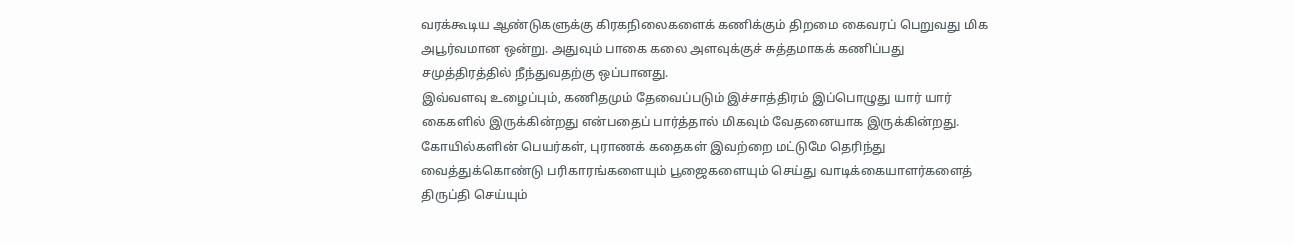வரக்கூடிய ஆண்டுகளுக்கு கிரகநிலைகளைக் கணிக்கும் திறமை கைவரப் பெறுவது மிக அபூர்வமான ஒன்று. அதுவும் பாகை கலை அளவுக்குச் சுத்தமாகக் கணிப்பது சமுத்திரத்தில் நீந்துவதற்கு ஒப்பானது.
இவ்வளவு உழைப்பும், கணிதமும் தேவைப்படும் இச்சாத்திரம் இப்பொழுது யார் யார் கைகளில் இருக்கின்றது என்பதைப் பார்த்தால் மிகவும் வேதனையாக இருக்கின்றது. கோயில்களின் பெயர்கள், புராணக் கதைகள் இவற்றை மட்டுமே தெரிந்து வைத்துக்கொண்டு பரிகாரங்களையும் பூஜைகளையும் செய்து வாடிக்கையாளர்களைத் திருப்தி செய்யும்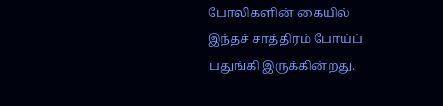போலிகளின் கையில் இந்தச் சாத்திரம் போய்ப் பதுங்கி இருக்கின்றது.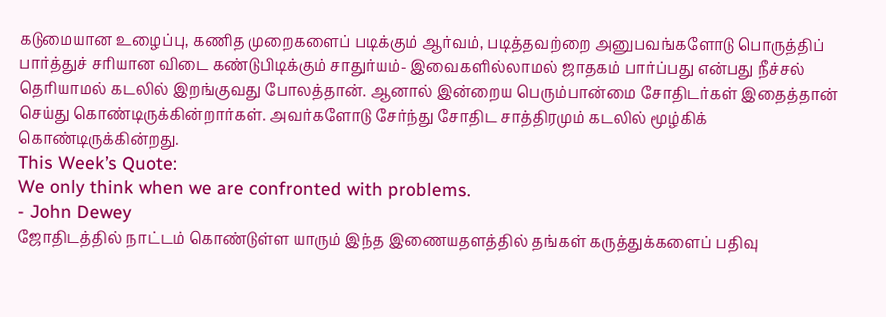கடுமையான உழைப்பு, கணித முறைகளைப் படிக்கும் ஆர்வம், படித்தவற்றை அனுபவங்களோடு பொருத்திப் பார்த்துச் சரியான விடை கண்டுபிடிக்கும் சாதுர்யம்- இவைகளில்லாமல் ஜாதகம் பார்ப்பது என்பது நீச்சல் தெரியாமல் கடலில் இறங்குவது போலத்தான். ஆனால் இன்றைய பெரும்பான்மை சோதிடர்கள் இதைத்தான் செய்து கொண்டிருக்கின்றார்கள். அவர்களோடு சேர்ந்து சோதிட சாத்திரமும் கடலில் மூழ்கிக் கொண்டிருக்கின்றது.
This Week’s Quote:
We only think when we are confronted with problems.
- John Dewey
ஜோதிடத்தில் நாட்டம் கொண்டுள்ள யாரும் இந்த இணையதளத்தில் தங்கள் கருத்துக்களைப் பதிவு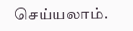செய்யலாம்.